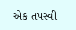એક તપસ્વી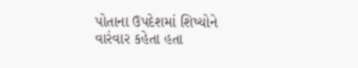પોતાના ઉપદેશમાં શિષ્યોને વારંવાર કહેતા હતા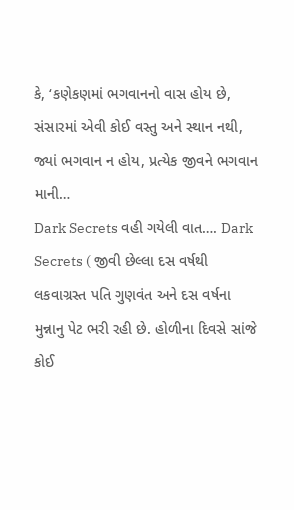કે, ‘કણેકણમાં ભગવાનનો વાસ હોય છે, સંસારમાં એવી કોઈ વસ્તુ અને સ્થાન નથી, જ્યાં ભગવાન ન હોય, પ્રત્યેક જીવને ભગવાન માની…
Dark Secrets વહી ગયેલી વાત…. Dark Secrets ( જીવી છેલ્લા દસ વર્ષથી લકવાગ્રસ્ત પતિ ગુણવંત અને દસ વર્ષના મુન્નાનુ પેટ ભરી રહી છે. હોળીના દિવસે સાંજે કોઈ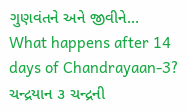ગુણવંતને અને જીવીને…
What happens after 14 days of Chandrayaan-3? ચન્દ્રયાન ૩ ચન્દ્રની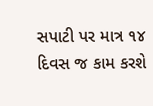સપાટી પર માત્ર ૧૪ દિવસ જ કામ કરશે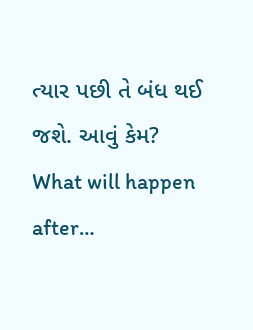ત્યાર પછી તે બંધ થઈ જશે. આવું કેમ? What will happen after…